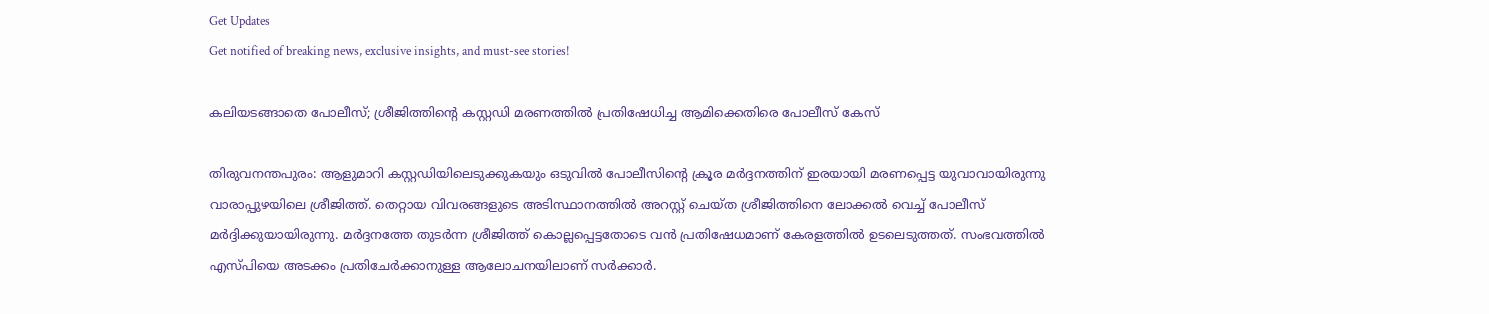Get Updates
Get notified of breaking news, exclusive insights, and must-see stories!

കലിയടങ്ങാതെ പോലീസ്; ശ്രീജിത്തിന്റെ കസ്റ്റഡി മരണത്തില്‍ പ്രതിഷേധിച്ച ആമിക്കെതിരെ പോലീസ് കേസ്‌

തിരുവനന്തപുരം: ആളുമാറി കസ്റ്റഡിയിലെടുക്കുകയും ഒടുവില്‍ പോലീസിന്റെ ക്രൂര മര്‍ദ്ദനത്തിന് ഇരയായി മരണപ്പെട്ട യുവാവായിരുന്നു വാരാപ്പുഴയിലെ ശ്രീജിത്ത്. തെറ്റായ വിവരങ്ങളുടെ അടിസ്ഥാനത്തില്‍ അറസ്റ്റ് ചെയ്ത ശ്രീജിത്തിനെ ലോക്കല്‍ വെച്ച് പോലീസ് മര്‍ദ്ദിക്കുയായിരുന്നു. മര്‍ദ്ദനത്തേ തുടര്‍ന്ന ശ്രീജിത്ത് കൊല്ലപ്പെട്ടതോടെ വന്‍ പ്രതിഷേധമാണ് കേരളത്തില്‍ ഉടലെടുത്തത്. സംഭവത്തില്‍ എസ്പിയെ അടക്കം പ്രതിചേര്‍ക്കാനുള്ള ആലോചനയിലാണ് സര്‍ക്കാര്‍.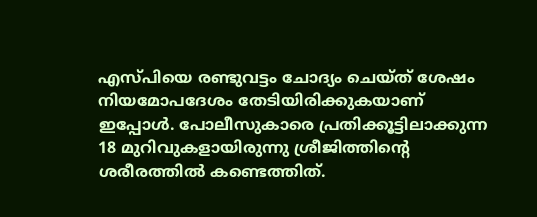എസ്പിയെ രണ്ടുവട്ടം ചോദ്യം ചെയ്ത് ശേഷം നിയമോപദേശം തേടിയിരിക്കുകയാണ് ഇപ്പോള്‍. പോലീസുകാരെ പ്രതിക്കൂട്ടിലാക്കുന്ന 18 മുറിവുകളായിരുന്നു ശ്രീജിത്തിന്റെ ശരീരത്തില്‍ കണ്ടെത്തിത്.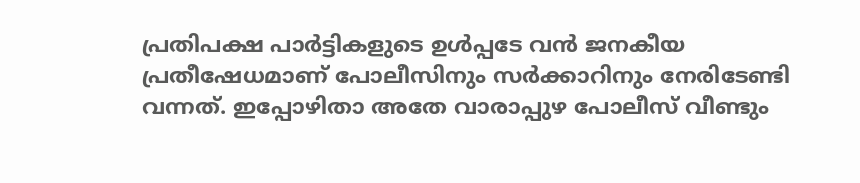പ്രതിപക്ഷ പാര്‍ട്ടികളുടെ ഉള്‍പ്പടേ വന്‍ ജനകീയ പ്രതീഷേധമാണ് പോലീസിനും സര്‍ക്കാറിനും നേരിടേണ്ടി വന്നത്. ഇപ്പോഴിതാ അതേ വാരാപ്പുഴ പോലീസ് വീണ്ടും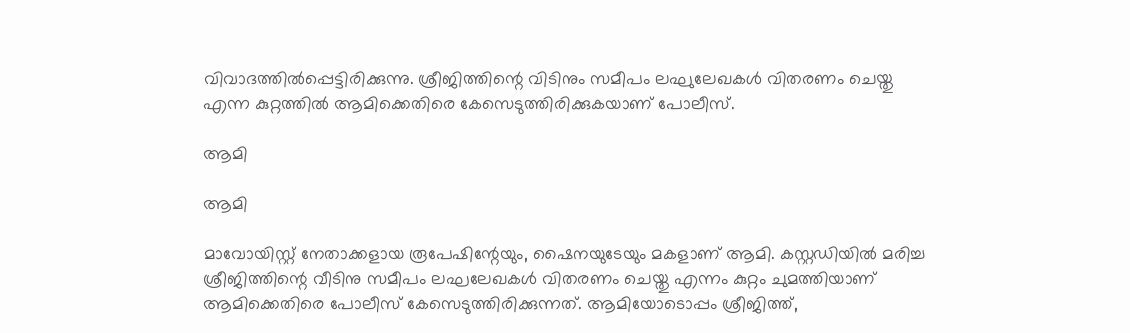വിവാദത്തില്‍പ്പെട്ടിരിക്കുന്നു. ശ്രീജിത്തിന്റെ വിടിനും സമീപം ലഘുലേഖകള്‍ വിതരണം ചെയ്തു എന്ന കുറ്റത്തില്‍ ആമിക്കെതിരെ കേസെടുത്തിരിക്കുകയാണ് പോലീസ്.

ആമി

ആമി

മാവോയിസ്റ്റ് നേതാക്കളായ രൂപേഷിന്റേയും, ഷൈനയുടേയും മകളാണ് ആമി. കസ്റ്റഡിയില്‍ മരിച്ച ശ്രീജിത്തിന്റെ വീടിനു സമീപം ലഘലേഖകള്‍ വിതരണം ചെയ്തു എന്നം കുറ്റം ചുമത്തിയാണ് ആമിക്കെതിരെ പോലീസ് കേസെടുത്തിരിക്കുന്നത്. ആമിയോടൊപ്പം ശ്രീജിത്ത്,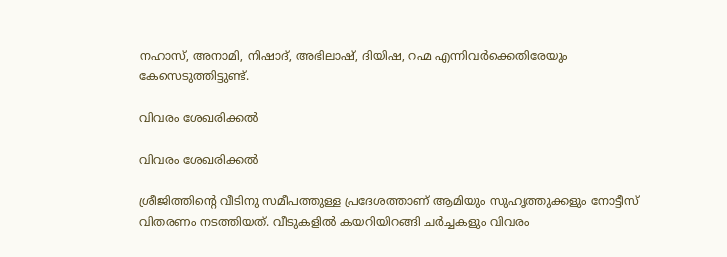നഹാസ്, അനാമി, നിഷാദ്, അഭിലാഷ്, ദിയിഷ, റഹ്മ എന്നിവര്‍ക്കെതിരേയും കേസെടുത്തിട്ടുണ്ട്.

വിവരം ശേഖരിക്കല്‍

വിവരം ശേഖരിക്കല്‍

ശ്രീജിത്തിന്റെ വീടിനു സമീപത്തുള്ള പ്രദേശത്താണ് ആമിയും സുഹൃത്തുക്കളും നോട്ടീസ് വിതരണം നടത്തിയത്. വീടുകളില്‍ കയറിയിറങ്ങി ചര്‍ച്ചകളും വിവരം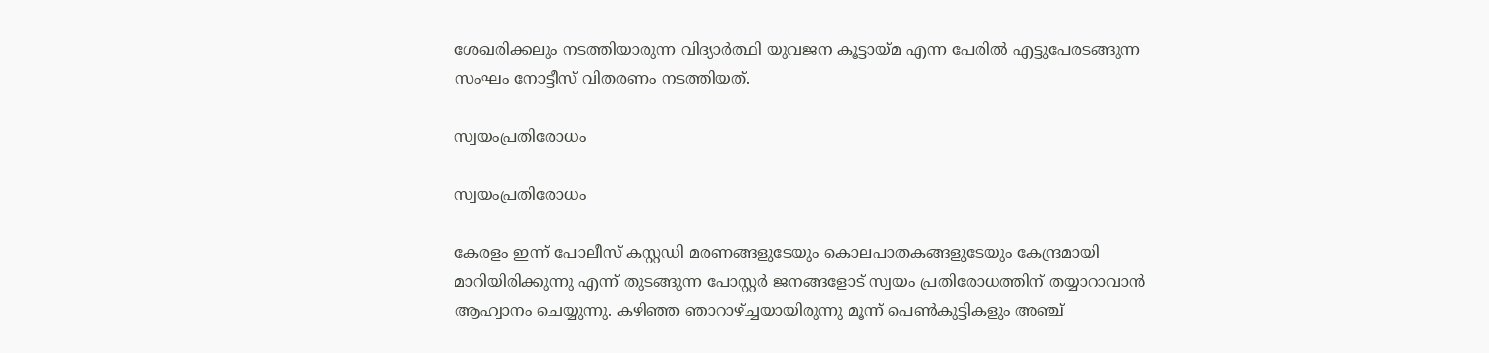ശേഖരിക്കലും നടത്തിയാരുന്ന വിദ്യാര്‍ത്ഥി യുവജന കൂട്ടായ്മ എന്ന പേരില്‍ എട്ടുപേരടങ്ങുന്ന സംഘം നോട്ടീസ് വിതരണം നടത്തിയത്.

സ്വയംപ്രതിരോധം

സ്വയംപ്രതിരോധം

കേരളം ഇന്ന് പോലീസ് കസ്റ്റഡി മരണങ്ങളുടേയും കൊലപാതകങ്ങളുടേയും കേന്ദ്രമായി മാറിയിരിക്കുന്നു എന്ന് തുടങ്ങുന്ന പോസ്റ്റര്‍ ജനങ്ങളോട് സ്വയം പ്രതിരോധത്തിന് തയ്യാറാവാന്‍ ആഹ്വാനം ചെയ്യുന്നു. കഴിഞ്ഞ ഞാറാഴ്ച്ചയായിരുന്നു മൂന്ന് പെണ്‍കുട്ടികളും അഞ്ച്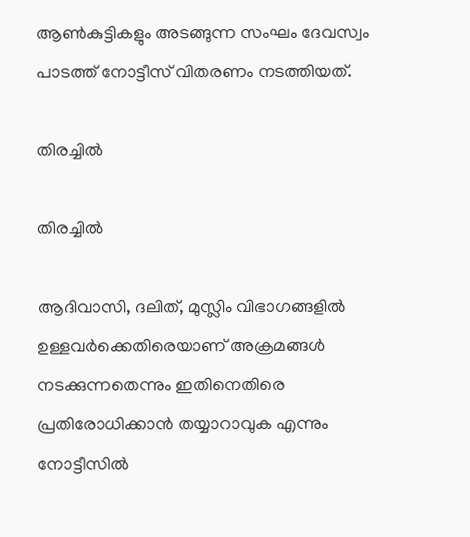ആണ്‍കുട്ടികളും അടങ്ങുന്ന സംഘം ദേവസ്വം പാടത്ത് നോട്ടീസ് വിതരണം നടത്തിയത്.

തിരച്ചില്‍

തിരച്ചില്‍

ആദിവാസി, ദലിത്, മുസ്ലിം വിഭാഗങ്ങളില്‍ ഉള്ളവര്‍ക്കെതിരെയാണ് അക്രമങ്ങള്‍ നടക്കുന്നതെന്നും ഇതിനെതിരെ പ്രതിരോധിക്കാന്‍ തയ്യാറാവുക എന്നും നോട്ടീസില്‍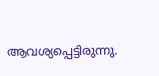ആവശ്യപ്പെട്ടിരുന്നു.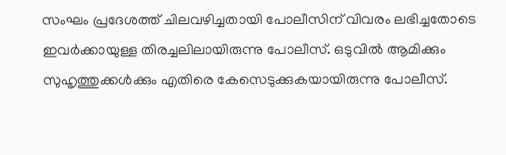സംഘം പ്രദേശത്ത് ചിലവഴിച്ചതായി പോലീസിന് വിവരം ലഭിച്ചതോടെ ഇവര്‍ക്കായുള്ള തിരച്ചലിലായിരുന്നു പോലീസ്. ഒടുവില്‍ ആമിക്കും സുഹൃത്തുക്കള്‍ക്കും എതിരെ കേസെടുക്കുകയായിരുന്നു പോലീസ്.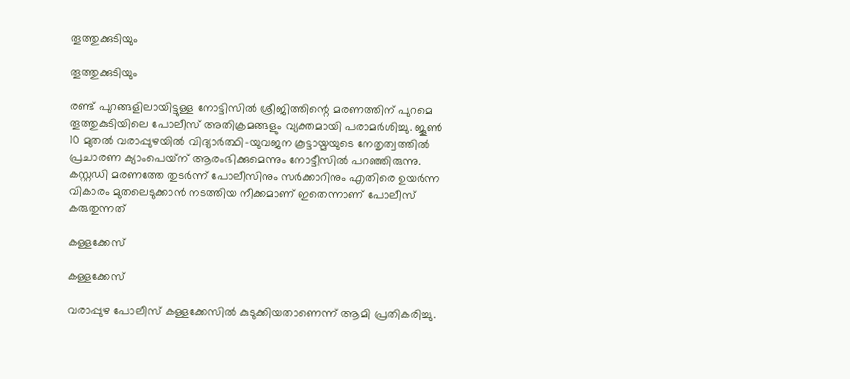തൂത്തുക്കുടിയും

തൂത്തുക്കുടിയും

രണ്ട് പുറങ്ങളിലായിട്ടുള്ള നോട്ടിസില്‍ ശ്രീജിത്തിന്റെ മരണത്തിന് പുറമെ തൂത്തുകുടിയിലെ പോലീസ് അതിക്രമങ്ങളും വ്യക്തമായി പരാമര്‍ശിച്ചു. ജൂണ്‍ 10 മുതല്‍ വരാപ്പുഴയില്‍ വിദ്യാര്‍ത്ഥി-യുവജന കൂട്ടായ്മയുടെ നേതൃത്വത്തില്‍ പ്രചാരണ ക്യാംപെയ്‌ന് ആരംഭിക്കുമെന്നും നോട്ടീസില്‍ പറഞ്ഞിരുന്നു. കസ്റ്റഡി മരണത്തേ തുടര്‍ന്ന് പോലീസിനും സര്‍ക്കാറിനും എതിരെ ഉയര്‍ന്ന വികാരം മുതലെടുക്കാന്‍ നടത്തിയ നീക്കമാണ് ഇതെന്നാണ് പോലീസ് കരുതുന്നത്

കള്ളക്കേസ്

കള്ളക്കേസ്

വരാപ്പുഴ പോലീസ് കള്ളക്കേസില്‍ കുടുക്കിയതാണെന്ന് ആമി പ്രതികരിച്ചു.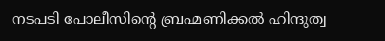നടപടി പോലീസിന്റെ ബ്രഹ്മണിക്കല്‍ ഹിന്ദുത്വ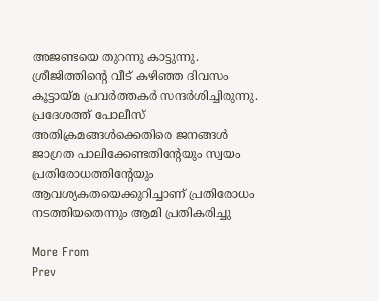അജണ്ടയെ തുറന്നു കാട്ടുന്നു. ശ്രീജിത്തിന്റെ വീട് കഴിഞ്ഞ ദിവസം കൂട്ടായ്മ പ്രവര്‍ത്തകര്‍ സന്ദര്‍ശിച്ചിരുന്നു. പ്രദേശത്ത് പോലീസ് അതിക്രമങ്ങള്‍ക്കെതിരെ ജനങ്ങള്‍ ജാഗ്രത പാലിക്കേണ്ടതിന്റേയും സ്വയം പ്രതിരോധത്തിന്റേയും ആവശ്യകതയെക്കുറിച്ചാണ് പ്രതിരോധം നടത്തിയതെന്നും ആമി പ്രതികരിച്ചു

More From
Prev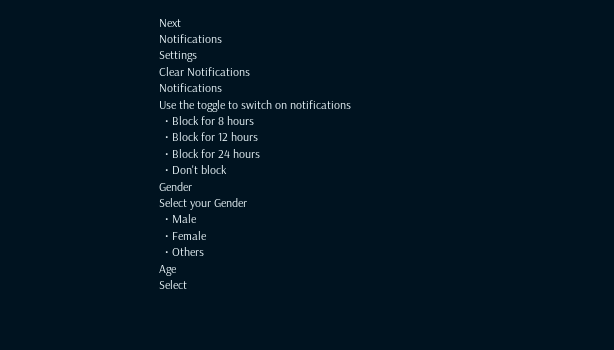Next
Notifications
Settings
Clear Notifications
Notifications
Use the toggle to switch on notifications
  • Block for 8 hours
  • Block for 12 hours
  • Block for 24 hours
  • Don't block
Gender
Select your Gender
  • Male
  • Female
  • Others
Age
Select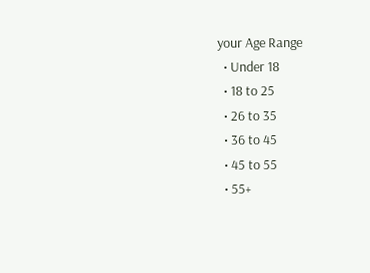your Age Range
  • Under 18
  • 18 to 25
  • 26 to 35
  • 36 to 45
  • 45 to 55
  • 55+